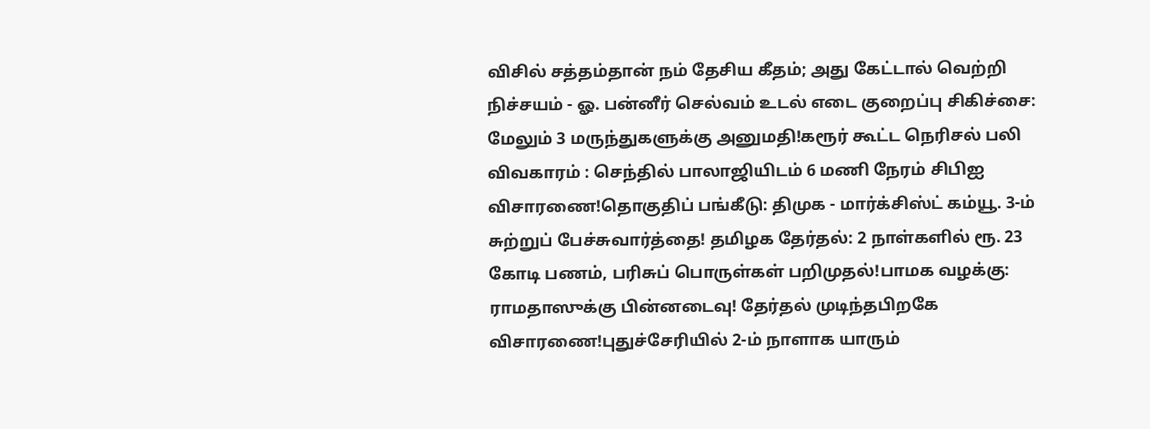விசில் சத்தம்தான் நம் தேசிய கீதம்; அது கேட்டால் வெற்றி நிச்சயம் - ஓ. பன்னீர் செல்வம் உடல் எடை குறைப்பு சிகிச்சை: மேலும் 3 மருந்துகளுக்கு அனுமதி!கரூர் கூட்ட நெரிசல் பலி விவகாரம் : செந்தில் பாலாஜியிடம் 6 மணி நேரம் சிபிஐ விசாரணை!தொகுதிப் பங்கீடு: திமுக - மார்க்சிஸ்ட் கம்யூ. 3-ம் சுற்றுப் பேச்சுவார்த்தை! தமிழக தேர்தல்: 2 நாள்களில் ரூ. 23 கோடி பணம், பரிசுப் பொருள்கள் பறிமுதல்!பாமக வழக்கு: ராமதாஸுக்கு பின்னடைவு! தேர்தல் முடிந்தபிறகே விசாரணை!புதுச்சேரியில் 2-ம் நாளாக யாரும்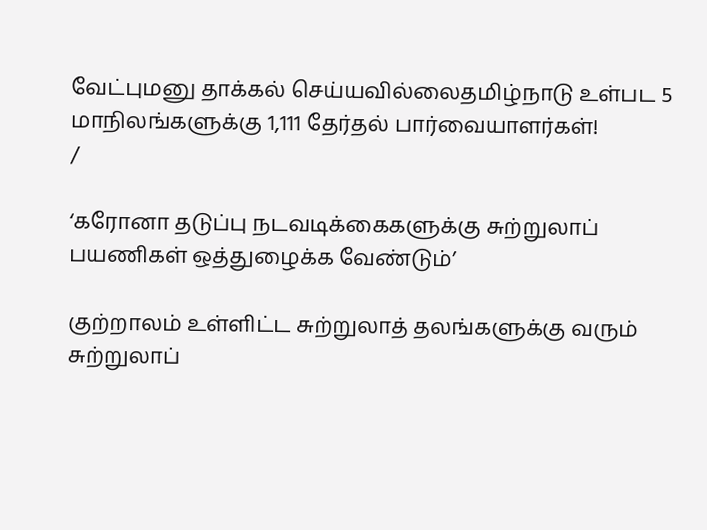வேட்புமனு தாக்கல் செய்யவில்லைதமிழ்நாடு உள்பட 5 மாநிலங்களுக்கு 1,111 தேர்தல் பார்வையாளர்கள்!
/

‘கரோனா தடுப்பு நடவடிக்கைகளுக்கு சுற்றுலாப் பயணிகள் ஒத்துழைக்க வேண்டும்’

குற்றாலம் உள்ளிட்ட சுற்றுலாத் தலங்களுக்கு வரும் சுற்றுலாப்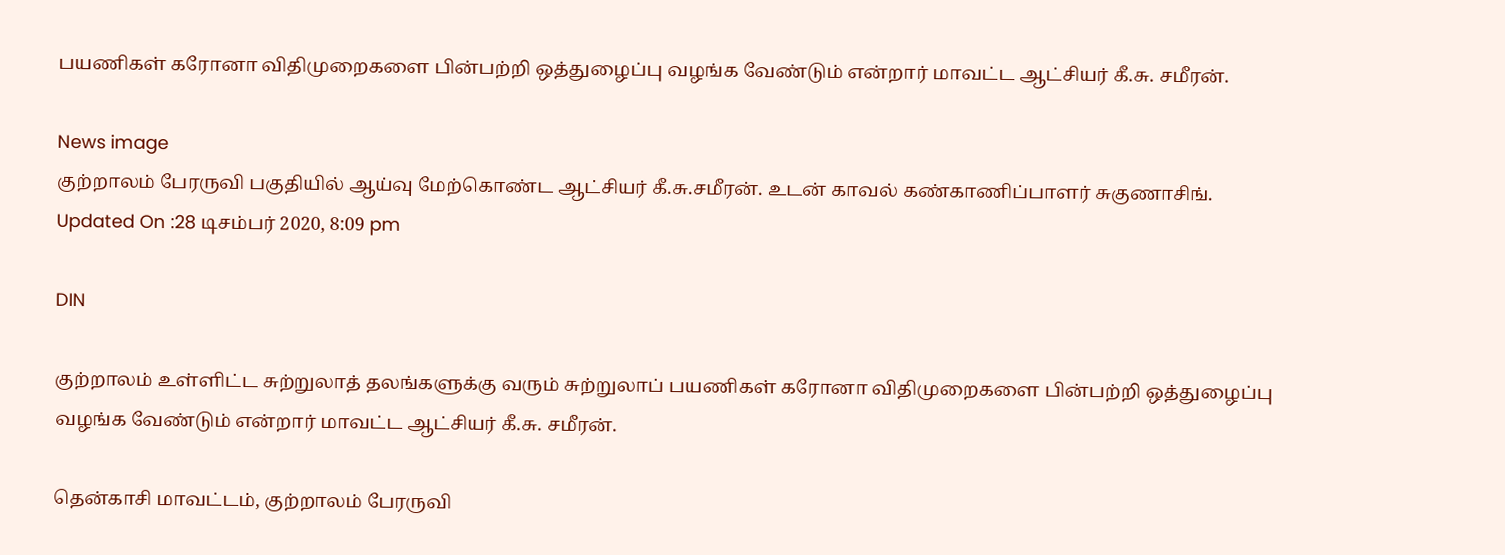பயணிகள் கரோனா விதிமுறைகளை பின்பற்றி ஒத்துழைப்பு வழங்க வேண்டும் என்றார் மாவட்ட ஆட்சியர் கீ.சு. சமீரன்.

News image
குற்றாலம் பேரருவி பகுதியில் ஆய்வு மேற்கொண்ட ஆட்சியர் கீ.சு.சமீரன். உடன் காவல் கண்காணிப்பாளர் சுகுணாசிங்.
Updated On :28 டிசம்பர் 2020, 8:09 pm

DIN

குற்றாலம் உள்ளிட்ட சுற்றுலாத் தலங்களுக்கு வரும் சுற்றுலாப் பயணிகள் கரோனா விதிமுறைகளை பின்பற்றி ஒத்துழைப்பு வழங்க வேண்டும் என்றார் மாவட்ட ஆட்சியர் கீ.சு. சமீரன்.

தென்காசி மாவட்டம், குற்றாலம் பேரருவி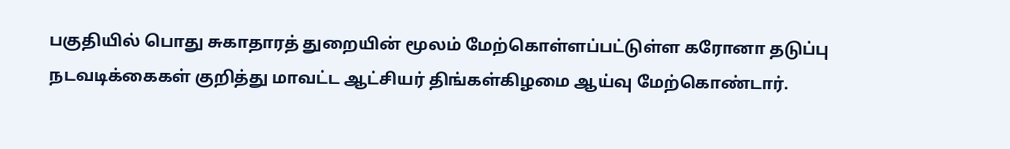பகுதியில் பொது சுகாதாரத் துறையின் மூலம் மேற்கொள்ளப்பட்டுள்ள கரோனா தடுப்பு நடவடிக்கைகள் குறித்து மாவட்ட ஆட்சியர் திங்கள்கிழமை ஆய்வு மேற்கொண்டார்.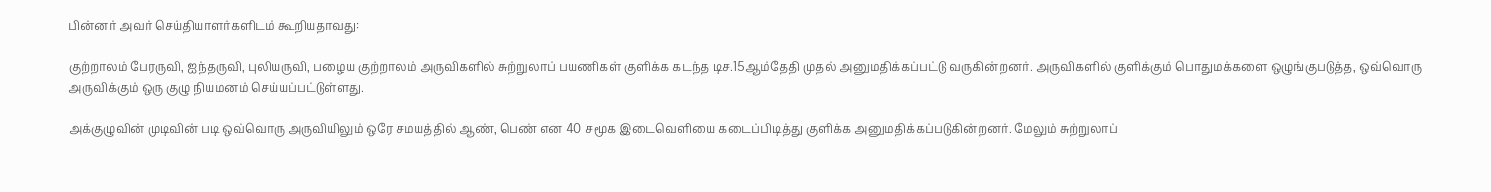பின்னர் அவர் செய்தியாளர்களிடம் கூறியதாவது:

குற்றாலம் பேரருவி, ஐந்தருவி, புலியருவி, பழைய குற்றாலம் அருவிகளில் சுற்றுலாப் பயணிகள் குளிக்க கடந்த டிச.15ஆம்தேதி முதல் அனுமதிக்கப்பட்டு வருகின்றனர். அருவிகளில் குளிக்கும் பொதுமக்களை ஒழுங்குபடுத்த, ஒவ்வொரு அருவிக்கும் ஒரு குழு நியமனம் செய்யப்பட்டுள்ளது.

அக்குழுவின் முடிவின் படி ஒவ்வொரு அருவியிலும் ஒரே சமயத்தில் ஆண், பெண் என 40 சமூக இடைவெளியை கடைப்பிடித்து குளிக்க அனுமதிக்கப்படுகின்றனர். மேலும் சுற்றுலாப்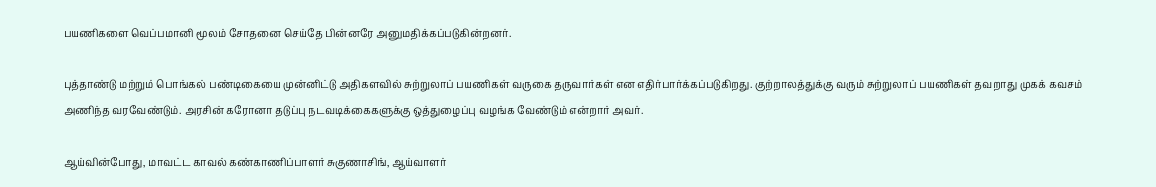பயணிகளை வெப்பமானி மூலம் சோதனை செய்தே பின்னரே அனுமதிக்கப்படுகின்றனர்.

புத்தாண்டு மற்றும் பொங்கல் பண்டிகையை முன்னிட்டு அதிகளவில் சுற்றுலாப் பயணிகள் வருகை தருவார்கள் என எதிர்பார்க்கப்படுகிறது. குற்றாலத்துக்கு வரும் சுற்றுலாப் பயணிகள் தவறாது முகக் கவசம் அணிந்த வரவேண்டும். அரசின் கரோனா தடுப்பு நடவடிக்கைகளுக்கு ஒத்துழைப்பு வழங்க வேண்டும் என்றார் அவர்.

ஆய்வின்போது, மாவட்ட காவல் கண்காணிப்பாளர் சுகுணாசிங், ஆய்வாளர்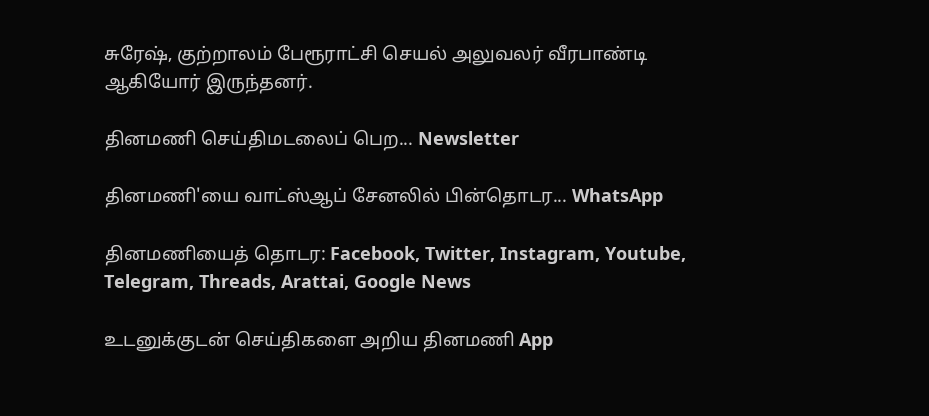சுரேஷ், குற்றாலம் பேரூராட்சி செயல் அலுவலர் வீரபாண்டி ஆகியோர் இருந்தனர்.

தினமணி செய்திமடலைப் பெற... Newsletter

தினமணி'யை வாட்ஸ்ஆப் சேனலில் பின்தொடர... WhatsApp

தினமணியைத் தொடர: Facebook, Twitter, Instagram, Youtube, Telegram, Threads, Arattai, Google News

உடனுக்குடன் செய்திகளை அறிய தினமணி App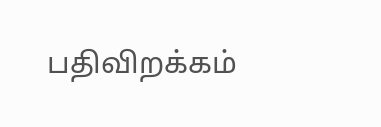பதிவிறக்கம்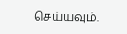செய்யவும்.